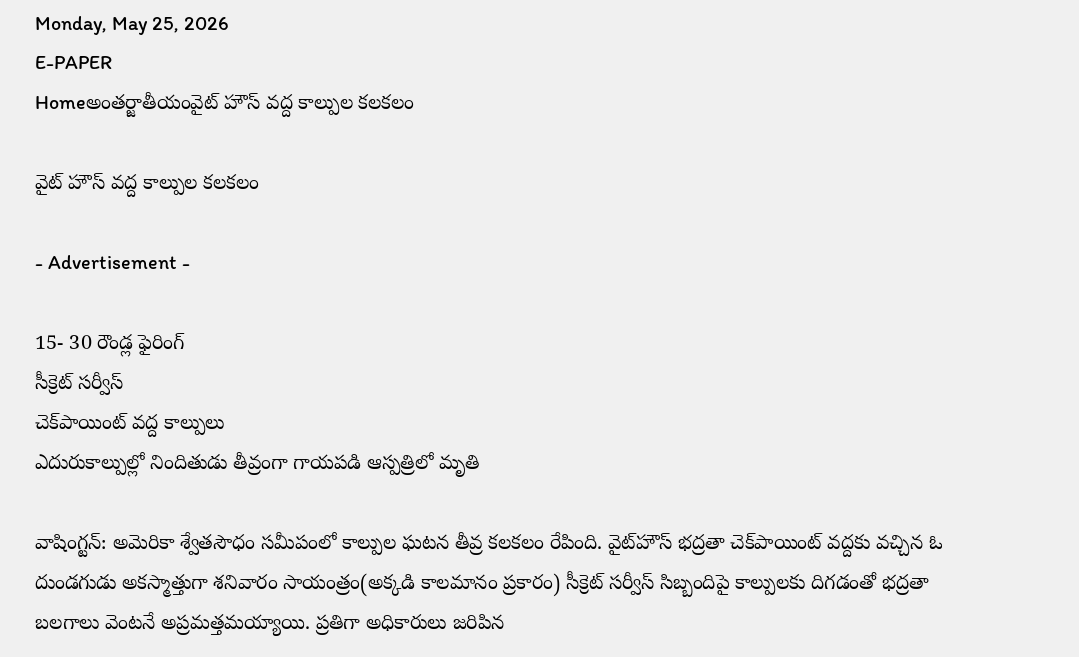Monday, May 25, 2026
E-PAPER
Homeఅంతర్జాతీయంవైట్ హౌస్ వద్ద కాల్పుల కలకలం

వైట్ హౌస్ వద్ద కాల్పుల కలకలం

- Advertisement -

15- 30 రౌండ్ల ఫైరింగ్
సీక్రెట్‌ సర్వీస్‌
చెక్‌పాయింట్‌ వద్ద కాల్పులు
ఎదురుకాల్పుల్లో నిందితుడు తీవ్రంగా గాయపడి ఆస్పత్రిలో మృతి

వాషింగ్టన్: అమెరికా శ్వేతసౌధం సమీపంలో కాల్పుల ఘటన తీవ్ర కలకలం రేపింది. వైట్‌హౌస్‌ భద్రతా చెక్‌పాయింట్‌ వద్దకు వచ్చిన ఓ దుండగుడు అకస్మాత్తుగా శనివారం సాయంత్రం(అక్కడి కాలమానం ప్రకారం) సీక్రెట్‌ సర్వీస్‌ సిబ్బందిపై కాల్పులకు దిగడంతో భద్రతా బలగాలు వెంటనే అప్రమత్తమయ్యాయి. ప్రతిగా అధికారులు జరిపిన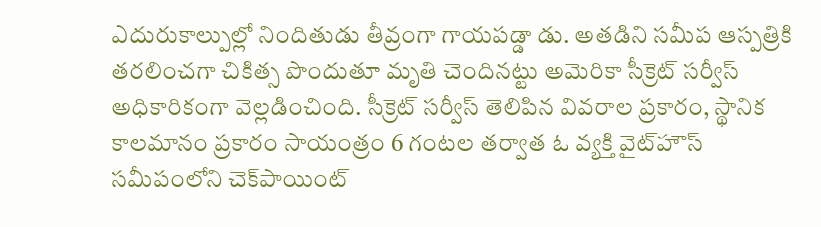ఎదురుకాల్పుల్లో నిందితుడు తీవ్రంగా గాయపడ్డా డు. అతడిని సమీప ఆస్పత్రికి తరలించగా చికిత్స పొందుతూ మృతి చెందినట్టు అమెరికా సీక్రెట్‌ సర్వీస్‌ అధికారికంగా వెల్లడించింది. సీక్రెట్‌ సర్వీస్‌ తెలిపిన వివరాల ప్రకారం, స్థానిక కాలమానం ప్రకారం సాయంత్రం 6 గంటల తర్వాత ఓ వ్యక్తి వైట్‌హౌస్‌ సమీపంలోని చెక్‌పాయింట్‌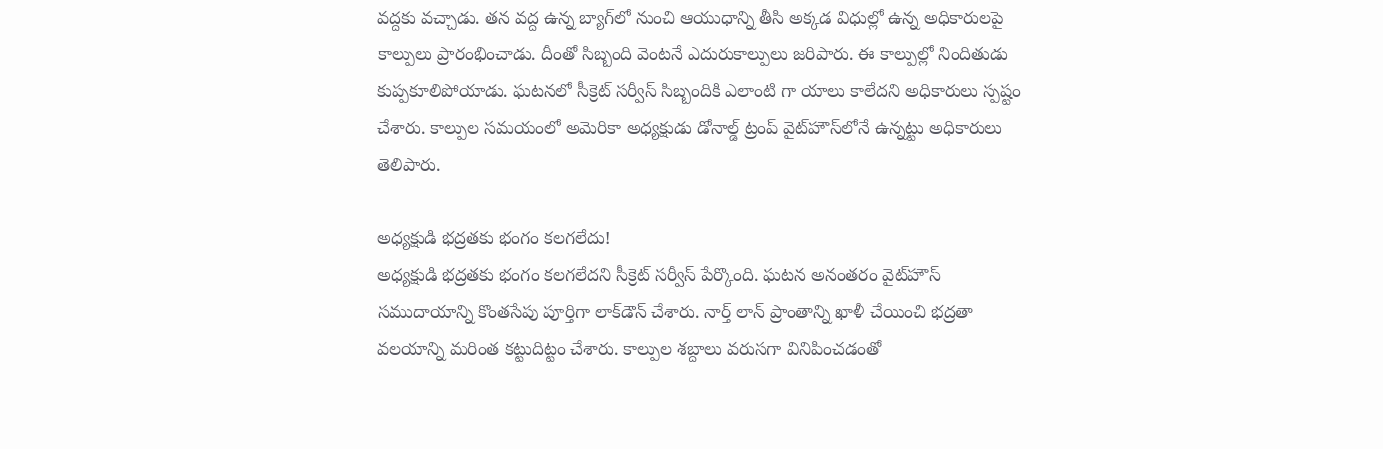వద్దకు వచ్చాడు. తన వద్ద ఉన్న బ్యాగ్‌లో నుంచి ఆయుధాన్ని తీసి అక్కడ విధుల్లో ఉన్న అధికారులపై కాల్పులు ప్రారంభించాడు. దీంతో సిబ్బంది వెంటనే ఎదురుకాల్పులు జరిపారు. ఈ కాల్పుల్లో నిందితుడు కుప్పకూలిపోయాడు. ఘటనలో సీక్రెట్‌ సర్వీస్‌ సిబ్బందికి ఎలాంటి గా యాలు కాలేదని అధికారులు స్పష్టం చేశారు. కాల్పుల సమయంలో అమెరికా అధ్యక్షుడు డోనాల్డ్‌ ట్రంప్‌ వైట్‌హౌస్‌లోనే ఉన్నట్టు అధికారులు తెలిపారు.

అధ్యక్షుడి భద్రతకు భంగం కలగలేదు!
అధ్యక్షుడి భద్రతకు భంగం కలగలేదని సీక్రెట్‌ సర్వీస్‌ పేర్కొంది. ఘటన అనంతరం వైట్‌హౌస్‌ సముదాయాన్ని కొంతసేపు పూర్తిగా లాక్‌డౌన్‌ చేశారు. నార్త్ లాన్‌ ప్రాంతాన్ని ఖాళీ చేయించి భద్రతా వలయాన్ని మరింత కట్టుదిట్టం చేశారు. కాల్పుల శబ్దాలు వరుసగా వినిపించడంతో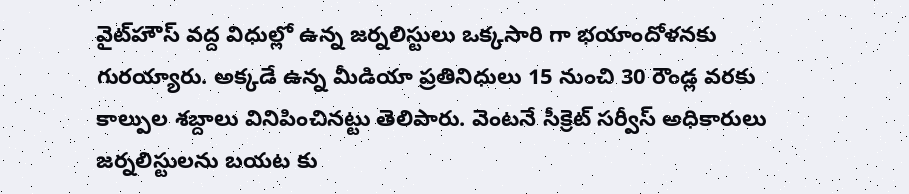వైట్‌హౌస్‌ వద్ద విధుల్లో ఉన్న జర్నలిస్టులు ఒక్కసారి గా భయాందోళనకు గురయ్యారు. అక్కడే ఉన్న మీడియా ప్రతినిధులు 15 నుంచి 30 రౌండ్ల వరకు కాల్పుల శబ్దాలు వినిపించినట్టు తెలిపారు. వెంటనే సీక్రెట్‌ సర్వీస్‌ అధికారులు జర్నలిస్టులను బయట కు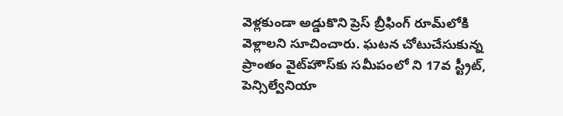వెళ్లకుండా అడ్డుకొని ప్రెస్‌ బ్రీఫింగ్‌ రూమ్‌లోకి వెళ్లాలని సూచించారు. ఘటన చోటుచేసుకున్న ప్రాంతం వైట్‌హౌస్‌కు సమీపంలో ని 17వ స్ట్రీట్‌, పెన్సిల్వేనియా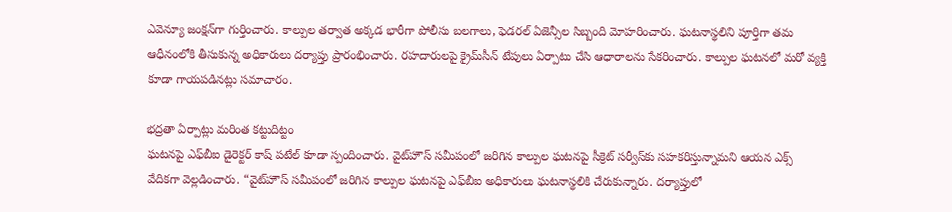ఎవెన్యూ జంక్షన్‌గా గుర్తించారు. కాల్పుల తర్వాత అక్కడ భారీగా పోలీసు బలగాలు, ఫెడరల్‌ ఏజెన్సీల సిబ్బంది మోహరించారు. ఘటనాస్థలిని పూర్తిగా తమ ఆధీనంలోకి తీసుకున్న అధికారులు దర్యాప్తు ప్రారంభించారు. రహదారులపై క్రైమ్‌సీన్‌ టేపులు ఏర్పాటు చేసి ఆధారాలను సేకరించారు. కాల్పుల ఘటనలో మరో వ్యక్తి కూడా గాయపడినట్లు సమాచారం.

భద్రతా ఏర్పాట్లు మరింత కట్టుదిట్టం
ఘటనపై ఎఫ్‌బీఐ డైరెక్టర్‌ కాష్‌ పటేల్‌ కూడా స్పందించారు. వైట్‌హౌస్‌ సమీపంలో జరిగిన కాల్పుల ఘటనపై సీక్రెట్‌ సర్వీస్‌కు సహకరిస్తున్నామని ఆయన ఎక్స్‌ వేదికగా వెల్లడించారు. “వైట్‌హౌస్‌ సమీపంలో జరిగిన కాల్పుల ఘటనపై ఎఫ్‌బీఐ అధికారులు ఘటనాస్థలికి చేరుకున్నారు. దర్యాప్తులో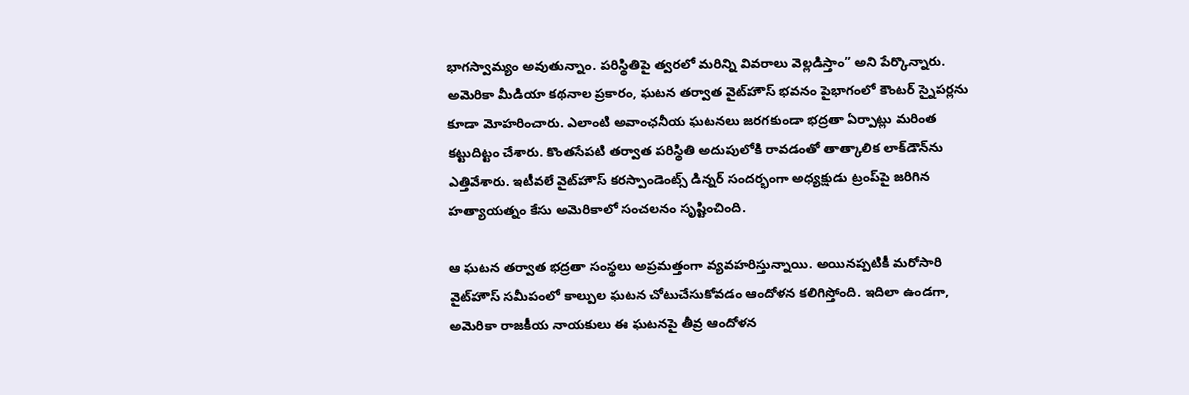భాగస్వామ్యం అవుతున్నాం. పరిస్థితిపై త్వరలో మరిన్ని వివరాలు వెల్లడిస్తాం” అని పేర్కొన్నారు. అమెరికా మీడియా కథనాల ప్రకారం, ఘటన తర్వాత వైట్‌హౌస్‌ భవనం పైభాగంలో కౌంటర్‌ స్నైపర్లను కూడా మోహరించారు. ఎలాంటి అవాంఛనీయ ఘటనలు జరగకుండా భద్రతా ఏర్పాట్లు మరింత కట్టుదిట్టం చేశారు. కొంతసేపటి తర్వాత పరిస్థితి అదుపులోకి రావడంతో తాత్కాలిక లాక్‌డౌన్‌ను ఎత్తివేశారు. ఇటీవలే వైట్‌హౌస్‌ కరస్పాండెంట్స్‌ డిన్నర్‌ సందర్భంగా అధ్యక్షుడు ట్రంప్‌పై జరిగిన హత్యాయత్నం కేసు అమెరికాలో సంచలనం సృష్టించింది.

ఆ ఘటన తర్వాత భద్రతా సంస్థలు అప్రమత్తంగా వ్యవహరిస్తున్నాయి. అయినప్పటికీ మరోసారి వైట్‌హౌస్‌ సమీపంలో కాల్పుల ఘటన చోటుచేసుకోవడం ఆందోళన కలిగిస్తోంది. ఇదిలా ఉండగా, అమెరికా రాజకీయ నాయకులు ఈ ఘటనపై తీవ్ర ఆందోళన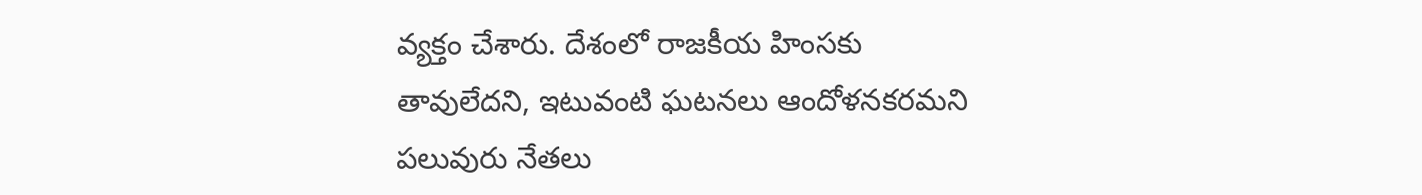వ్యక్తం చేశారు. దేశంలో రాజకీయ హింసకు తావులేదని, ఇటువంటి ఘటనలు ఆందోళనకరమని పలువురు నేతలు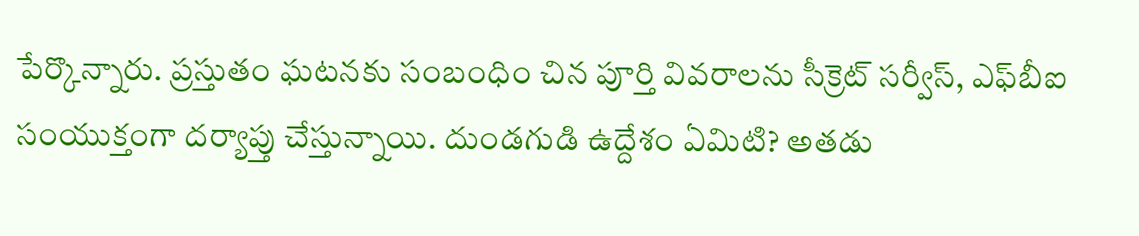పేర్కొన్నారు. ప్రస్తుతం ఘటనకు సంబంధిం చిన పూర్తి వివరాలను సీక్రెట్‌ సర్వీస్‌, ఎఫ్‌బీఐ సంయుక్తంగా దర్యాప్తు చేస్తున్నాయి. దుండగుడి ఉద్దేశం ఏమిటి? అతడు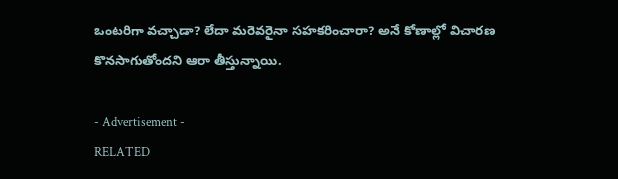ఒంటరిగా వచ్చాడా? లేదా మరెవరైనా సహకరించారా? అనే కోణాల్లో విచారణ కొనసాగుతోందని ఆరా తీస్తున్నాయి.

- Advertisement -
RELATED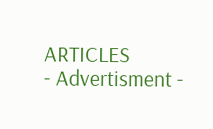ARTICLES
- Advertisment -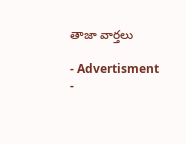తాజా వార్తలు

- Advertisment -